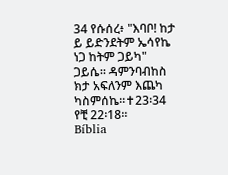34 የሱሰረ፥ "እባቦ! ከታ ይ ይድንደትም ኤሳየኬ ነጋ ከትም ጋይካ" ጋይሴ። ዳምንባብከስ ክታ አፍለንም እጨካ ካስምሰኬ።✝23፡34 የቺ 22፡18።
Bíblia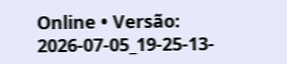Online • Versão: 2026-07-05_19-25-13-